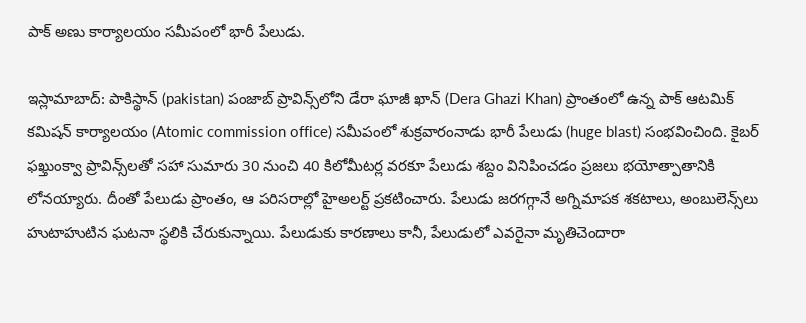పాక్ అణు కార్యాలయం సమీపంలో భారీ పేలుడు.

ఇస్లామాబాద్: పాకిస్థాన్ (pakistan) పంజాబ్ ప్రావిన్స్‌లోని డేరా ఘాజీ ఖాన్ (Dera Ghazi Khan) ప్రాంతంలో ఉన్న పాక్ ఆటమిక్ కమిషన్ కార్యాలయం (Atomic commission office) సమీపంలో శుక్రవారంనాడు భారీ పేలుడు (huge blast) సంభవించింది. కైబర్ ఫఖ్తుంక్వా ప్రావిన్స్‌లతో సహా సుమారు 30 నుంచి 40 కిలోమీటర్ల వరకూ పేలుడు శబ్దం వినిపించడం ప్రజలు భయోత్పాతానికి లోనయ్యారు. దీంతో పేలుడు ప్రాంతం, ఆ పరిసరాల్లో హైఅలర్ట్ ప్రకటించారు. పేలుడు జరగగ్గానే అగ్నిమాపక శకటాలు, అంబులెన్స్‌లు హుటాహుటిన ఘటనా స్థలికి చేరుకున్నాయి. పేలుడుకు కారణాలు కానీ, పేలుడులో ఎవరైనా మృతిచెందారా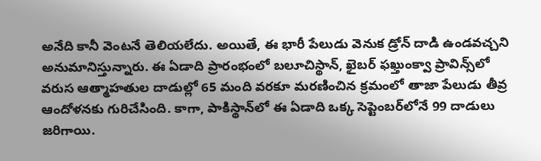అనేది కానీ వెంటనే తెలియలేదు. అయితే, ఈ భారీ పేలుడు వెనుక డ్రోన్‌ దాడి ఉండవచ్చని అనుమానిస్తున్నారు. ఈ ఏడాది ప్రారంభంలో బలూచిస్థాన్, ఖైబర్ ఫఖ్తుంక్వా ప్రావిన్స్‌లో వరుస ఆత్మాహతుల దాడుల్లో 65 మంది వరకూ మరణించిన క్రమంలో తాజా పేలుడు తీవ్ర ఆందోళనకు గురిచేసింది. కాగా, పాకిస్థాన్‌లో ఈ ఏడాది ఒక్క సెప్టెంబర్‌లోనే 99 దాడులు జరిగాయి.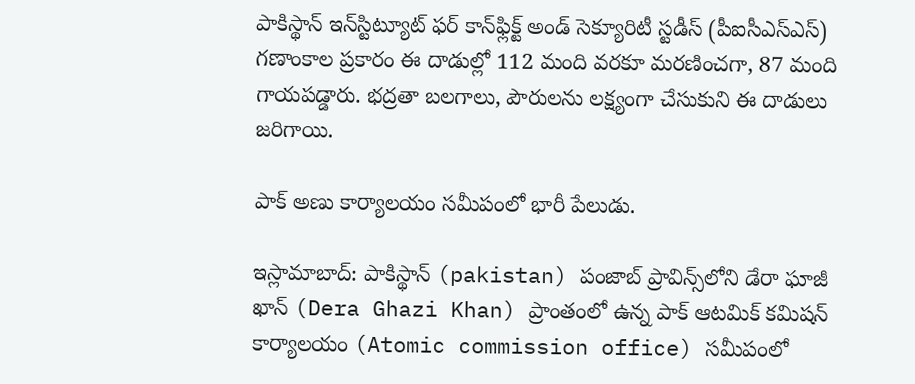పాకిస్థాన్ ఇన్‌స్టిట్యూట్ ఫర్ కాన్‌ఫ్లిక్ట్ అండ్ సెక్యూరిటీ స్టడీస్ (పీఐసీఎస్ఎస్) గణాంకాల ప్రకారం ఈ దాడుల్లో 112 మంది వరకూ మరణించగా, 87 మంది గాయపడ్డారు. భద్రతా బలగాలు, పౌరులను లక్ష్యంగా చేసుకుని ఈ దాడులు జరిగాయి.

పాక్ అణు కార్యాలయం సమీపంలో భారీ పేలుడు.

ఇస్లామాబాద్: పాకిస్థాన్ (pakistan) పంజాబ్ ప్రావిన్స్‌లోని డేరా ఘాజీ ఖాన్ (Dera Ghazi Khan) ప్రాంతంలో ఉన్న పాక్ ఆటమిక్ కమిషన్ కార్యాలయం (Atomic commission office) సమీపంలో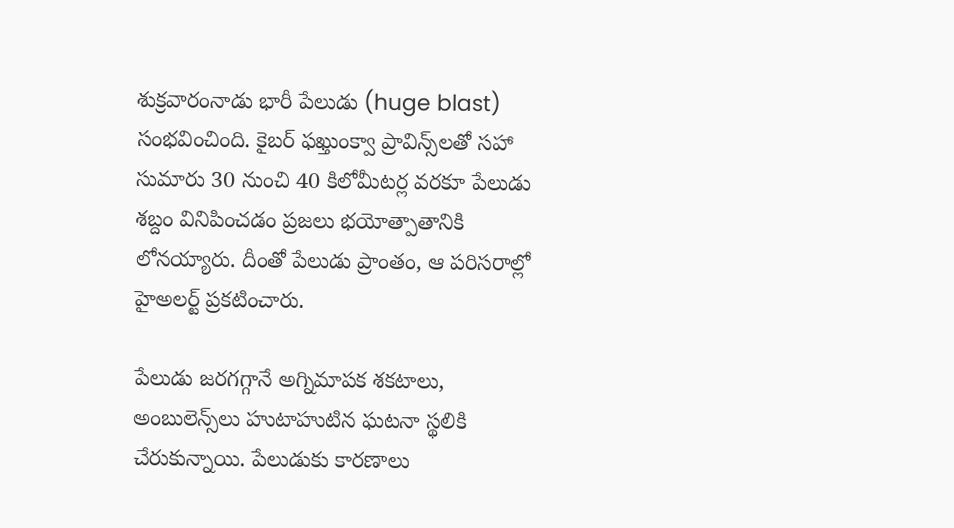శుక్రవారంనాడు భారీ పేలుడు (huge blast) సంభవించింది. కైబర్ ఫఖ్తుంక్వా ప్రావిన్స్‌లతో సహా సుమారు 30 నుంచి 40 కిలోమీటర్ల వరకూ పేలుడు శబ్దం వినిపించడం ప్రజలు భయోత్పాతానికి లోనయ్యారు. దీంతో పేలుడు ప్రాంతం, ఆ పరిసరాల్లో హైఅలర్ట్ ప్రకటించారు.

పేలుడు జరగగ్గానే అగ్నిమాపక శకటాలు, అంబులెన్స్‌లు హుటాహుటిన ఘటనా స్థలికి చేరుకున్నాయి. పేలుడుకు కారణాలు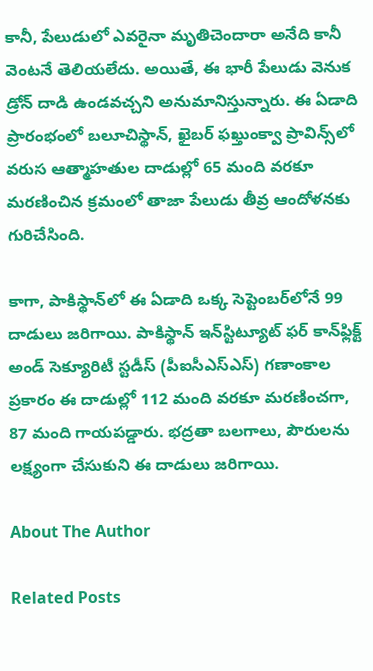కానీ, పేలుడులో ఎవరైనా మృతిచెందారా అనేది కానీ వెంటనే తెలియలేదు. అయితే, ఈ భారీ పేలుడు వెనుక డ్రోన్‌ దాడి ఉండవచ్చని అనుమానిస్తున్నారు. ఈ ఏడాది ప్రారంభంలో బలూచిస్థాన్, ఖైబర్ ఫఖ్తుంక్వా ప్రావిన్స్‌లో వరుస ఆత్మాహతుల దాడుల్లో 65 మంది వరకూ మరణించిన క్రమంలో తాజా పేలుడు తీవ్ర ఆందోళనకు గురిచేసింది.

కాగా, పాకిస్థాన్‌లో ఈ ఏడాది ఒక్క సెప్టెంబర్‌లోనే 99 దాడులు జరిగాయి. పాకిస్థాన్ ఇన్‌స్టిట్యూట్ ఫర్ కాన్‌ఫ్లిక్ట్ అండ్ సెక్యూరిటీ స్టడీస్ (పీఐసీఎస్ఎస్) గణాంకాల ప్రకారం ఈ దాడుల్లో 112 మంది వరకూ మరణించగా, 87 మంది గాయపడ్డారు. భద్రతా బలగాలు, పౌరులను లక్ష్యంగా చేసుకుని ఈ దాడులు జరిగాయి.

About The Author

Related Posts